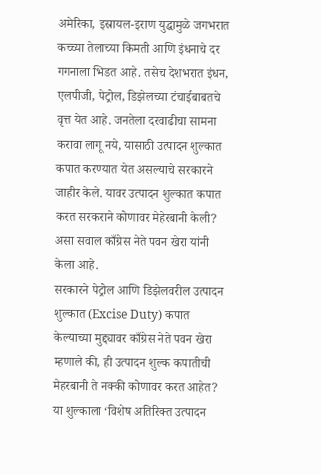अमेरिका, इस्रायल-इराण युद्धामुळे जगभरात कच्च्या तेलाच्या किमती आणि इंधनाचे दर गगनाला भिडत आहे. तसेच देशभरात इंधन, एलपीजी, पेट्रोल, डिझेलच्या टंचाईबाबतचे वृत्त येत आहे. जनतेला दरवाढीचा सामना करावा लागू नये, यासाठी उत्पादन शुल्कात कपात करण्यात येत असल्याचे सरकारने जाहीर केले. यावर उत्पादन शुल्कात कपात करत सरकराने कोणावर मेहेरबानी केली? असा सवाल काँग्रेस नेते पवन खेरा यांनी केला आहे.
सरकारने पेट्रोल आणि डिझेलवरील उत्पादन शुल्कात (Excise Duty) कपात केल्याच्या मुद्द्यावर काँग्रेस नेते पवन खेरा म्हणाले की, ही उत्पादन शुल्क कपातीची मेहरबानी ते नक्की कोणावर करत आहेत? या शुल्काला ‘विशेष अतिरिक्त उत्पादन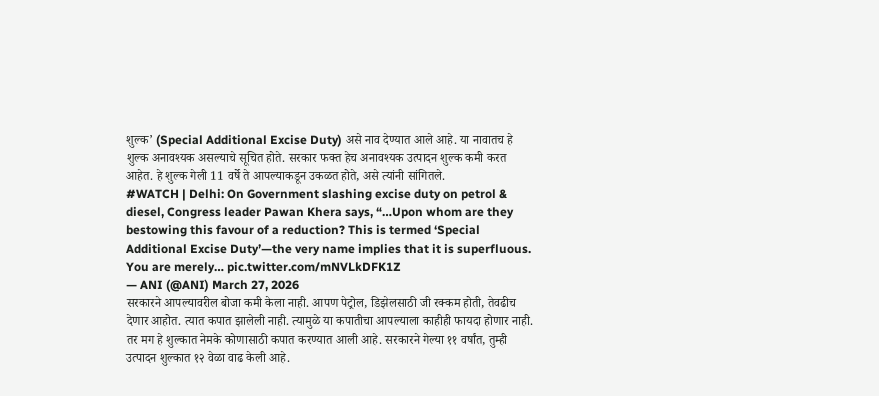शुल्क’ (Special Additional Excise Duty) असे नाव देण्यात आले आहे. या नावातच हे शुल्क अनावश्यक असल्याचे सूचित होते. सरकार फक्त हेच अनावश्यक उत्पादन शुल्क कमी करत आहेत. हे शुल्क गेली 11 वर्षे ते आपल्याकडून उकळत होते, असे त्यांनी सांगितले.
#WATCH | Delhi: On Government slashing excise duty on petrol & diesel, Congress leader Pawan Khera says, “…Upon whom are they bestowing this favour of a reduction? This is termed ‘Special Additional Excise Duty’—the very name implies that it is superfluous. You are merely… pic.twitter.com/mNVLkDFK1Z
— ANI (@ANI) March 27, 2026
सरकारने आपल्यावरील बोजा कमी केला नाही. आपण पेट्रोल, डिझेलसाठी जी रक्कम होती, तेवढीच देणार आहोत. त्यात कपात झालेली नाही. त्यामुळे या कपातीचा आपल्याला काहीही फायदा होणार नाही. तर मग हे शुल्कात नेमके कोणासाठी कपात करण्यात आली आहे. सरकारने गेल्या ११ वर्षांत, तुम्ही उत्पादन शुल्कात १२ वेळा वाढ केली आहे.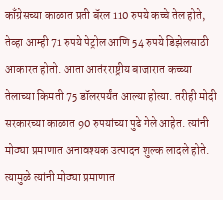काँग्रेसच्या काळात प्रती बॅरल 110 रुपये कच्चे तेल होते, तेव्हा आम्ही 71 रुपये पेट्रोल आणि 54 रुपये डिझेलसाठी आकारत होतो. आता आतंरराष्ट्रीय बाजारात कच्च्या तेलाच्या किमती 75 डॉलरपर्यंत आल्या होत्या. तरीही मोदी सरकारच्या काळात 90 रुपयांच्या पुढे गेले आहेत. त्यांनी मोठ्या प्रमाणात अनावश्यक उत्पादन शुल्क लादले होते. त्यामुळे त्यांनी मोठ्या प्रमाणात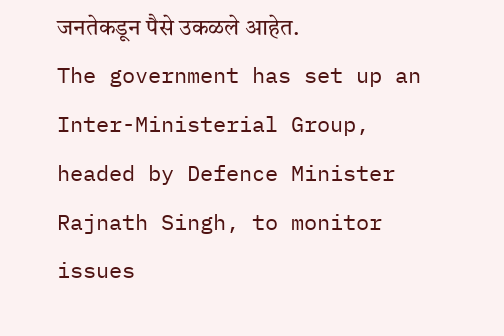जनतेकडून पैसे उकळले आहेत.
The government has set up an Inter-Ministerial Group, headed by Defence Minister Rajnath Singh, to monitor issues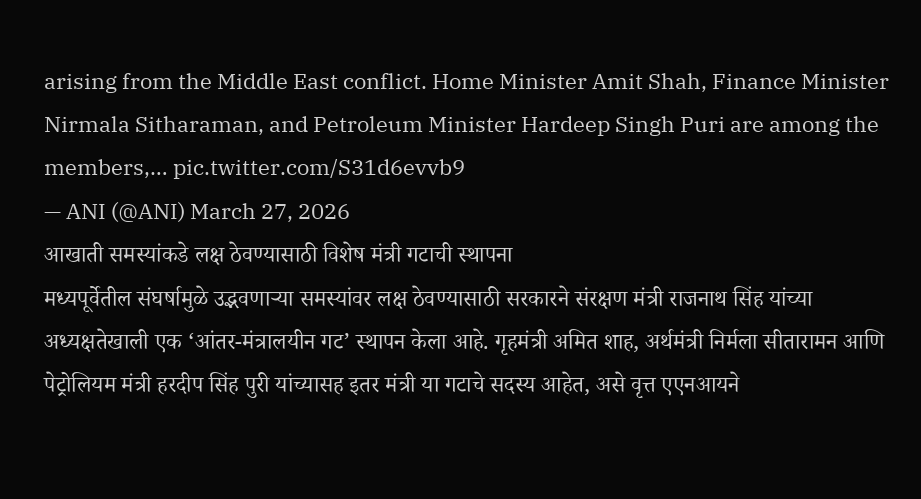arising from the Middle East conflict. Home Minister Amit Shah, Finance Minister Nirmala Sitharaman, and Petroleum Minister Hardeep Singh Puri are among the members,… pic.twitter.com/S31d6evvb9
— ANI (@ANI) March 27, 2026
आखाती समस्यांकडे लक्ष ठेवण्यासाठी विशेष मंत्री गटाची स्थापना
मध्यपूर्वेतील संघर्षामुळे उद्भवणाऱ्या समस्यांवर लक्ष ठेवण्यासाठी सरकारने संरक्षण मंत्री राजनाथ सिंह यांच्या अध्यक्षतेखाली एक ‘आंतर-मंत्रालयीन गट’ स्थापन केला आहे. गृहमंत्री अमित शाह, अर्थमंत्री निर्मला सीतारामन आणि पेट्रोलियम मंत्री हरदीप सिंह पुरी यांच्यासह इतर मंत्री या गटाचे सदस्य आहेत, असे वृत्त एएनआयने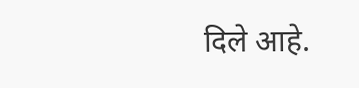दिले आहे.